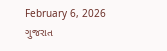February 6, 2026
ગુજરાત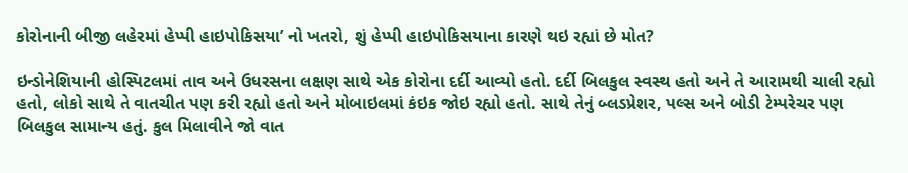કોરોનાની બીજી લહેરમાં હેપ્પી હાઇપોકિસયા’ નો ખતરો, શું હેપ્પી હાઇપોકિસયાના કારણે થઇ રહ્યાં છે મોત?

ઇન્ડોનેશિયાની હોસ્પિટલમાં તાવ અને ઉધરસના લક્ષણ સાથે એક કોરોના દર્દી આવ્યો હતો. દર્દી બિલકુલ સ્વસ્થ હતો અને તે આરામથી ચાલી રહ્યો હતો, લોકો સાથે તે વાતચીત પણ કરી રહ્યો હતો અને મોબાઇલમાં કંઇક જોઇ રહ્યો હતો. સાથે તેનું બ્લડપ્રેશર, પલ્સ અને બોડી ટેમ્પરેચર પણ બિલકુલ સામાન્ય હતું. કુલ મિલાવીને જો વાત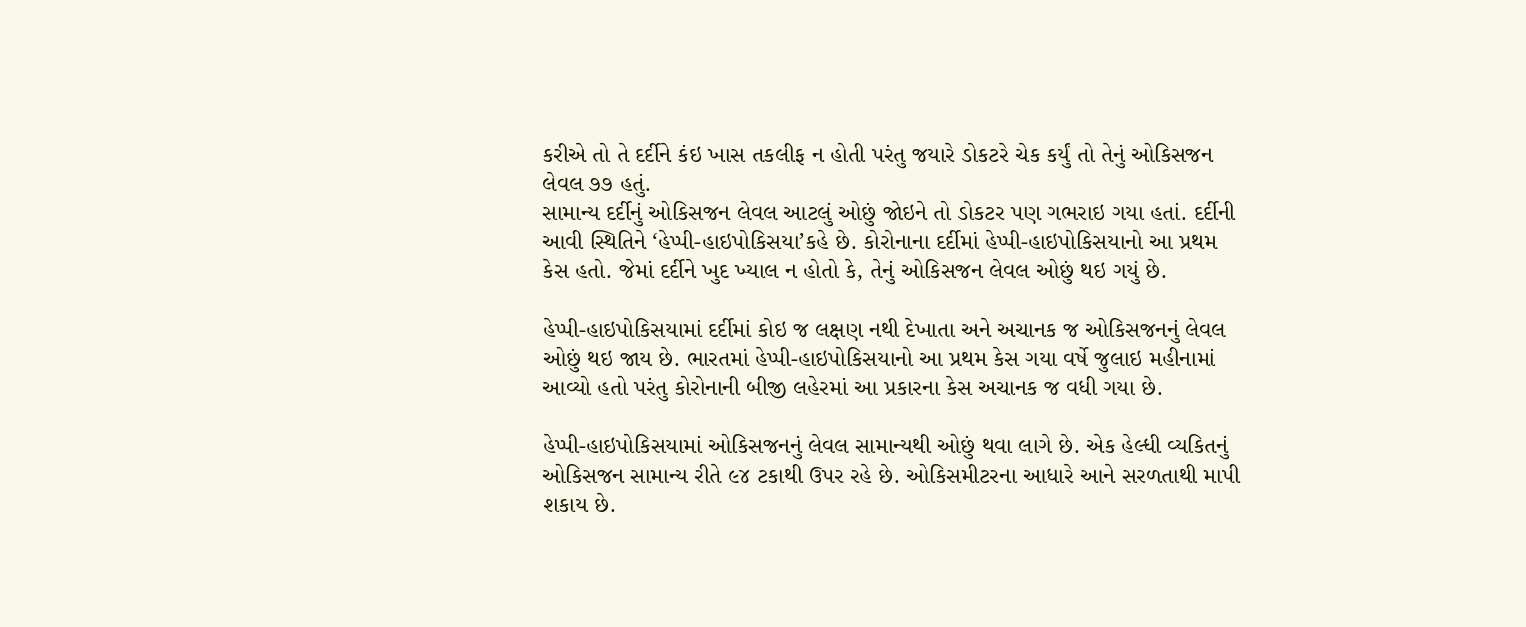કરીએ તો તે દર્દીને કંઇ ખાસ તકલીફ ન હોતી પરંતુ જયારે ડોકટરે ચેક કર્યું તો તેનું ઓકિસજન લેવલ ૭૭ હતું.
સામાન્ય દર્દીનું ઓકિસજન લેવલ આટલું ઓછું જોઇને તો ડોકટર પણ ગભરાઇ ગયા હતાં. દર્દીની આવી સ્થિતિને ‘હેપ્પી-હાઇપોકિસયા’કહે છે. કોરોનાના દર્દીમાં હેપ્પી-હાઇપોકિસયાનો આ પ્રથમ કેસ હતો. જેમાં દર્દીને ખુદ ખ્યાલ ન હોતો કે, તેનું ઓકિસજન લેવલ ઓછું થઇ ગયું છે.

હેપ્પી-હાઇપોકિસયામાં દર્દીમાં કોઇ જ લક્ષણ નથી દેખાતા અને અચાનક જ ઓકિસજનનું લેવલ ઓછું થઇ જાય છે. ભારતમાં હેપ્પી-હાઇપોકિસયાનો આ પ્રથમ કેસ ગયા વર્ષે જુલાઇ મહીનામાં આવ્યો હતો પરંતુ કોરોનાની બીજી લહેરમાં આ પ્રકારના કેસ અચાનક જ વધી ગયા છે.

હેપ્પી-હાઇપોકિસયામાં ઓકિસજનનું લેવલ સામાન્યથી ઓછું થવા લાગે છે. એક હેલ્ધી વ્યકિતનું ઓકિસજન સામાન્ય રીતે ૯૪ ટકાથી ઉપર રહે છે. ઓકિસમીટરના આધારે આને સરળતાથી માપી શકાય છે.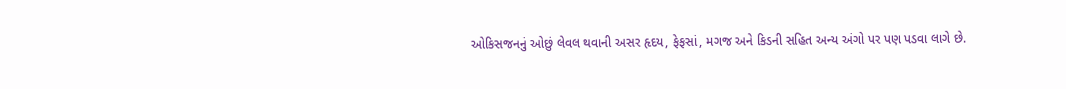ઓકિસજનનું ઓછું લેવલ થવાની અસર હૃદય, ફેફસાં, મગજ અને કિડની સહિત અન્ય અંગો પર પણ પડવા લાગે છે.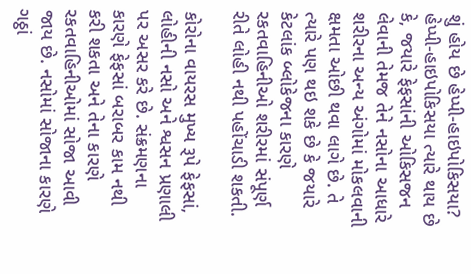શું હોય છે હેપ્પી-હાઇપોકિસયા?
હેપ્પી-હાઇપોકિસયા ત્યારે થાય છે કે, જયારે ફેફસાંની ઓકિસજન લેવાની તેમજ તેને નસોના આધારે શરીરના અન્ય અંગોમાં મોકલવાની ક્ષમતા ઓછી થવા લાગે છે. તે ત્યારે પણ થઇ શકે છે કે જયારે કેટલાંક બ્લોકેજના કારણે રકતવાહિનીઓ શરીરમાં સંપૂર્ણ રીતે લોહી નથી પહોંચાડી શકતી.

કોરોના વાયરસ મુખ્ય રૂપે ફેફસાં, લોહીની નસો અને શ્વસન પ્રણાલી પર અસર કરે છે. સંક્રમણના કારણે ફેફસાં બરાબર કામ નથી કરી શકતા અને તેના કારણે રકતવાહિનીઓમાં સોજા આવી જાય છે. નસોમાં સોજાના કારણે ગઠ્ઠાં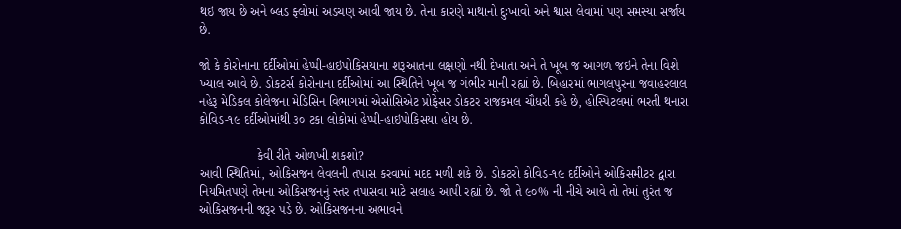થઇ જાય છે અને બ્લડ ફ્લોમાં અડચણ આવી જાય છે. તેના કારણે માથાનો દુઃખાવો અને શ્વાસ લેવામાં પણ સમસ્યા સર્જાય છે.

જો કે કોરોનાના દર્દીઓમાં હેપ્પી-હાઇપોકિસયાના શરૂઆતના લક્ષણો નથી દેખાતા અને તે ખૂબ જ આગળ જઇને તેના વિશે ખ્યાલ આવે છે. ડોકટર્સ કોરોનાના દર્દીઓમાં આ સ્થિતિને ખૂબ જ ગંભીર માની રહ્યાં છે. બિહારમાં ભાગલપુરના જવાહરલાલ નહેરૂ મેડિકલ કોલેજના મેડિસિન વિભાગમાં એસોસિએટ પ્રોફેસર ડોકટર રાજકમલ ચૌધરી કહે છે, હોસ્પિટલમાં ભરતી થનારા કોવિડ-૧૯ દર્દીઓમાંથી ૩૦ ટકા લોકોમાં હેપ્પી-હાઇપોકિસયા હોય છે.

                કેવી રીતે ઓળખી શકશો?
આવી સ્થિતિમાં, ઓકિસજન લેવલની તપાસ કરવામાં મદદ મળી શકે છે. ડોકટરો કોવિડ-૧૯ દર્દીઓને ઓકિસમીટર દ્વારા નિયમિતપણે તેમના ઓકિસજનનું સ્તર તપાસવા માટે સલાહ આપી રહ્યાં છે. જો તે ૯૦% ની નીચે આવે તો તેમાં તુરંત જ ઓકિસજનની જરૂર પડે છે. ઓકિસજનના અભાવને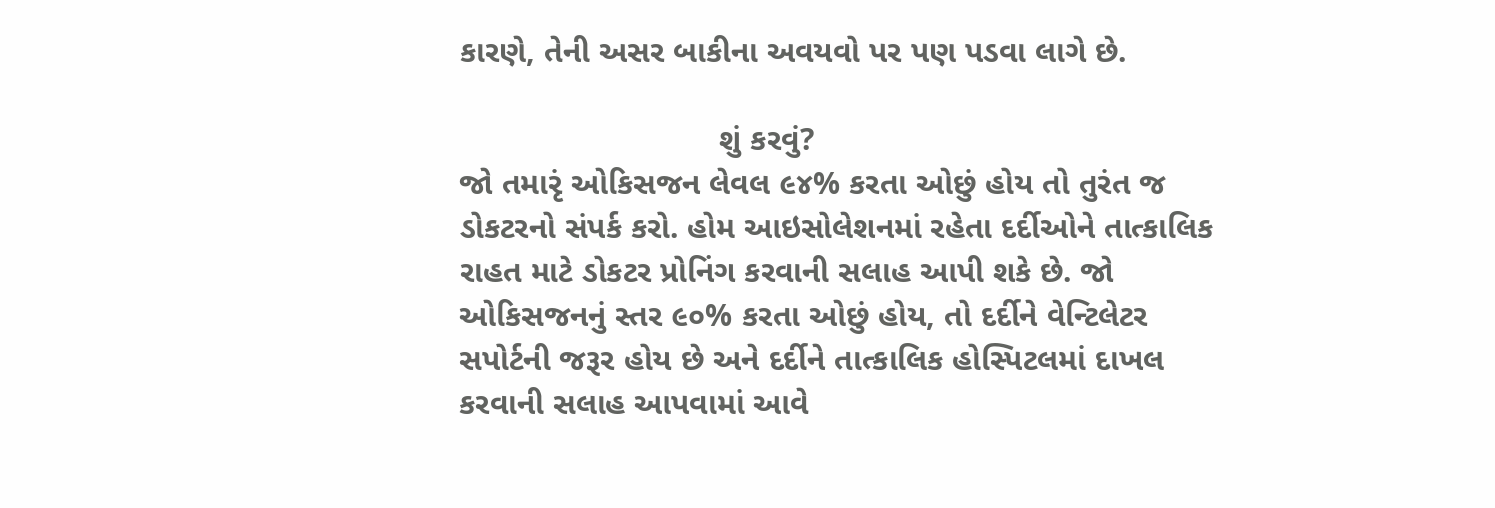કારણે, તેની અસર બાકીના અવયવો પર પણ પડવા લાગે છે.

                             શું કરવું?
જો તમારૃં ઓકિસજન લેવલ ૯૪% કરતા ઓછું હોય તો તુરંત જ ડોકટરનો સંપર્ક કરો. હોમ આઇસોલેશનમાં રહેતા દર્દીઓને તાત્કાલિક રાહત માટે ડોકટર પ્રોનિંગ કરવાની સલાહ આપી શકે છે. જો ઓકિસજનનું સ્તર ૯૦% કરતા ઓછું હોય, તો દર્દીને વેન્ટિલેટર સપોર્ટની જરૂર હોય છે અને દર્દીને તાત્કાલિક હોસ્પિટલમાં દાખલ કરવાની સલાહ આપવામાં આવે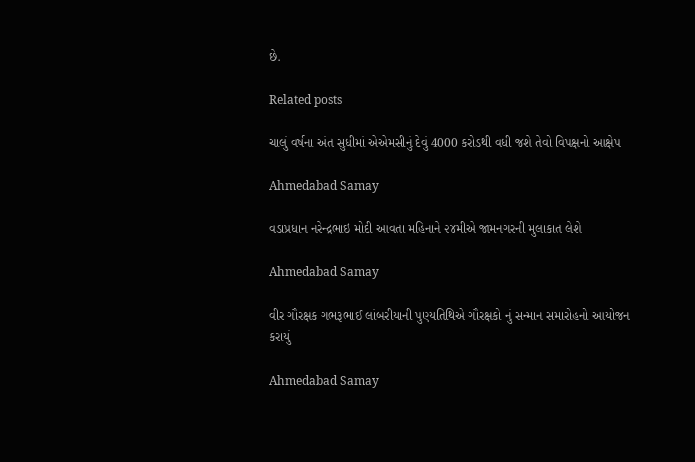છે.

Related posts

ચાલું વર્ષના અંત સુધીમાં એએમસીનું દેવું 4000 કરોડથી વધી જશે તેવો વિપક્ષનો આક્ષેપ

Ahmedabad Samay

વડાપ્રધાન નરેન્દ્રભાઇ મોદી આવતા મહિનાને ૨૪મીએ જામનગરની મુલાકાત લેશે

Ahmedabad Samay

વીર ગૌરક્ષક ગભરૂભાઈ લાંબરીયાની પુણ્યતિથિએ ગૌરક્ષકો નું સન્માન સમારોહનો આયોજન કરાયું

Ahmedabad Samay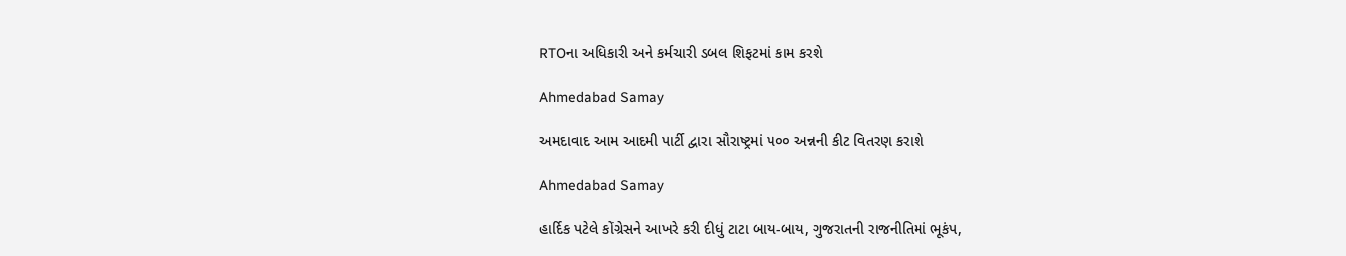RTOના અધિકારી અને કર્મચારી ડબલ શિફટમાં કામ કરશે

Ahmedabad Samay

અમદાવાદ આમ આદમી પાર્ટી દ્વારા સૌરાષ્ટ્રમાં ૫૦૦ અન્નની કીટ વિતરણ કરાશે

Ahmedabad Samay

હાર્દિક પટેલે કોંગ્રેસને આખરે કરી દીધું ટાટા બાય-બાય, ગુજરાતની રાજનીતિમાં ભૂકંપ,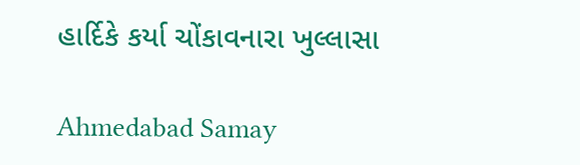હાર્દિકે કર્યા ચોંકાવનારા ખુલ્લાસા

Ahmedabad Samay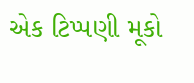એક ટિપ્પણી મૂકો